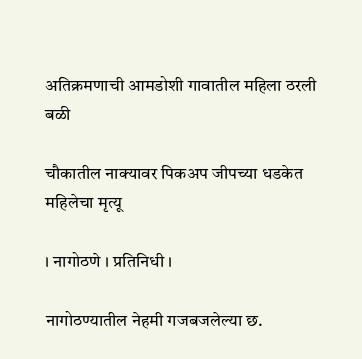अतिक्रमणाची आमडोशी गावातील महिला ठरली बळी

चौकातील नाक्यावर पिकअप जीपच्या धडकेत महिलेचा मृत्यू

। नागोठणे । प्रतिनिधी ।

नागोठण्यातील नेहमी गजबजलेल्या छ.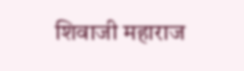शिवाजी महाराज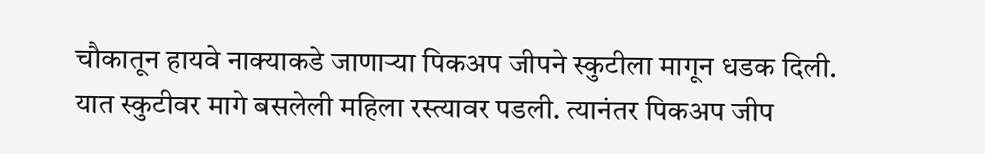चौकातून हायवे नाक्याकडे जाणाऱ्या पिकअप जीपने स्कुटीला मागून धडक दिली. यात स्कुटीवर मागे बसलेली महिला रस्त्यावर पडली. त्यानंतर पिकअप जीप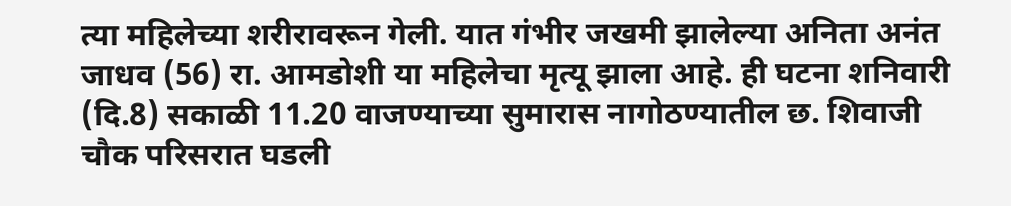त्या महिलेच्या शरीरावरून गेली. यात गंभीर जखमी झालेल्या अनिता अनंत जाधव (56) रा. आमडोशी या महिलेचा मृत्यू झाला आहे. ही घटना शनिवारी (दि.8) सकाळी 11.20 वाजण्याच्या सुमारास नागोठण्यातील छ. शिवाजी चौक परिसरात घडली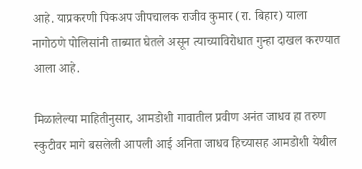आहे. याप्रकरणी पिकअप जीपचालक राजीव कुमार (रा. बिहार) याला नागोठणे पोलिसांनी ताब्यात घेतले असून त्याच्याविरोधात गुन्हा दाखल करण्यात आला आहे.

मिळालेल्या माहितीनुसार, आमडोशी गावातील प्रवीण अनंत जाधव हा तरुण स्कुटीवर मागे बसलेली आपली आई अनिता जाधव हिच्यासह आमडोशी येथील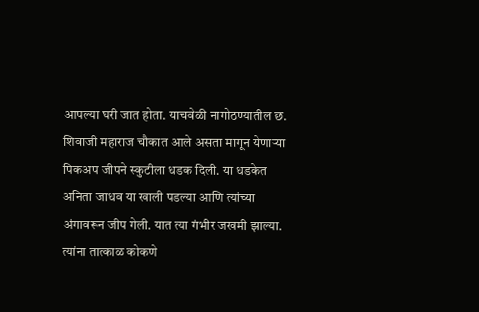आपल्या घरी जात होता. याचवेळी नागोठण्यातील छ. शिवाजी महाराज चौकात आले असता मागून येणाऱ्या पिकअप जीपने स्कुटीला धडक दिली. या धडकेत अनिता जाधव या खाली पडल्या आणि त्यांच्या अंगावरून जीप गेली. यात त्या गंभीर जखमी झाल्या. त्यांना तात्काळ कोकणे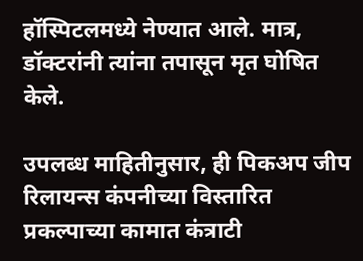हॉस्पिटलमध्ये नेण्यात आले. मात्र, डॉक्टरांनी त्यांना तपासून मृत घोषित केले.

उपलब्ध माहितीनुसार, ही पिकअप जीप रिलायन्स कंपनीच्या विस्तारित प्रकल्पाच्या कामात कंत्राटी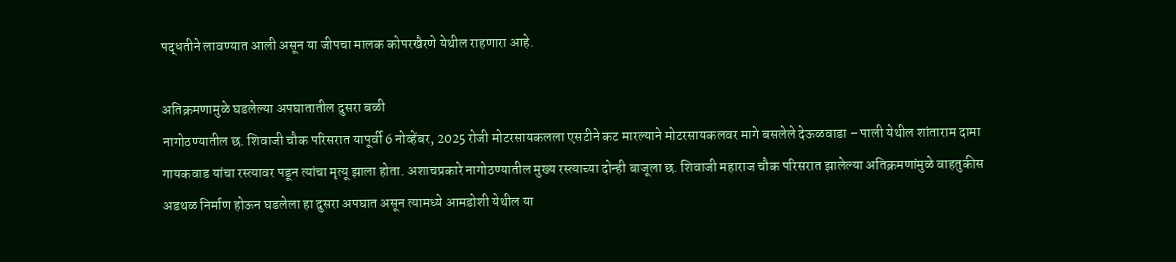पद्धतीने लावण्यात आली असून या जीपचा मालक कोपरखैरणे येथील राहणारा आहे.

अतिक्रमणामुळे घडलेल्या अपघातातील दुसरा बळी
नागोठण्यातील छ. शिवाजी चौक परिसरात यापूर्वी 6 नोव्हेंबर, 2025 रोजी मोटरसायकलला एसटीने कट मारल्याने मोटरसायकलवर मागे बसलेले देऊळवाडा – पाली येथील शांताराम दामा गायकवाड यांचा रस्त्यावर पडून त्यांचा मृत्यू झाला होता. अशाचप्रकारे नागोठण्यातील मुख्य रस्त्याच्या दोन्ही बाजूला छ. शिवाजी महाराज चौक परिसरात झालेल्या अतिक्रमणांमुळे वाहतुकीस अडथळ निर्माण होऊन घडलेला हा दुसरा अपघात असून त्यामध्ये आमडोशी येथील या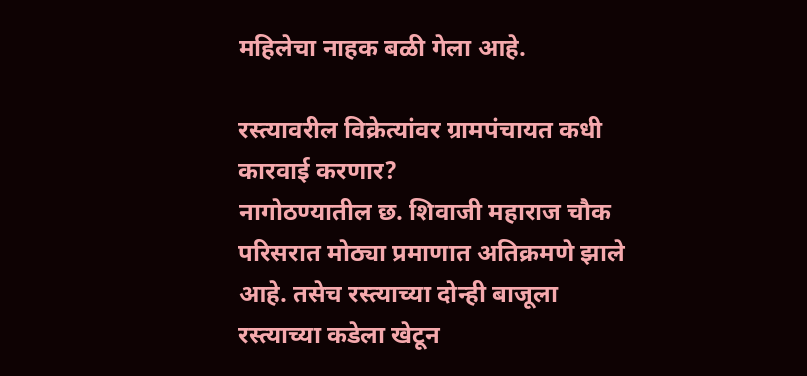महिलेचा नाहक बळी गेला आहे.

रस्त्यावरील विक्रेत्यांवर ग्रामपंचायत कधी कारवाई करणार?
नागोठण्यातील छ. शिवाजी महाराज चौक परिसरात मोठ्या प्रमाणात अतिक्रमणे झाले आहे. तसेच रस्त्याच्या दोन्ही बाजूला रस्त्याच्या कडेला खेटून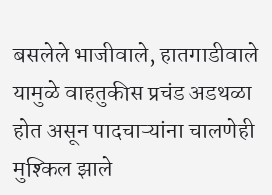बसलेले भाजीवाले, हातगाडीवाले यामुळे वाहतुकीस प्रचंड अडथळा होत असून पादचाऱ्यांना चालणेही मुश्किल झाले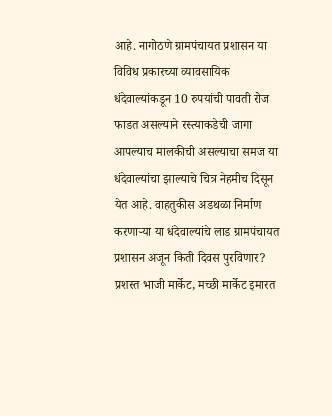आहे. नागोठणे ग्रामपंचायत प्रशासन या विविध प्रकारच्या व्यावसायिक धंदेवाल्यांकडून 10 रुपयांची पावती रोज फाडत असल्याने रस्त्याकडेची जागा आपल्याच मालकीची असल्याचा समज या धंदेवाल्यांचा झाल्याचे चित्र नेहमीच दिसून येत आहे. वाहतुकीस अडथळा निर्माण करणाऱ्या या धंदेवाल्यांचे लाड ग्रामपंचायत प्रशासन अजून किती दिवस पुरविणार? प्रशस्त भाजी मार्केट, मच्छी मार्केट इमारत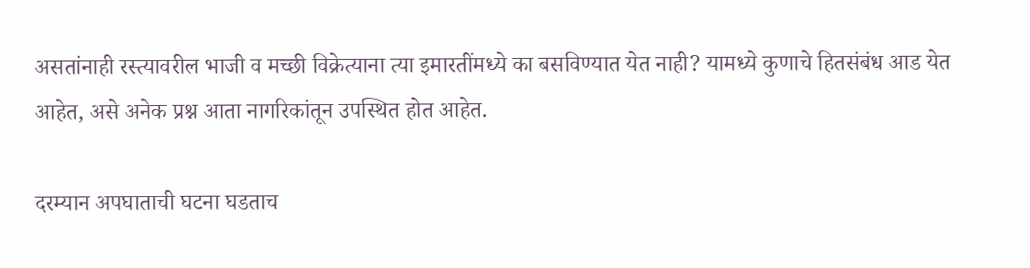असतांनाही रस्त्यावरील भाजी व मच्छी विक्रेत्याना त्या इमारतींमध्ये का बसविण्यात येत नाही? यामध्ये कुणाचे हितसंबंध आड येत आहेत, असे अनेक प्रश्न आता नागरिकांतून उपस्थित होत आहेत.

दरम्यान अपघाताची घटना घडताच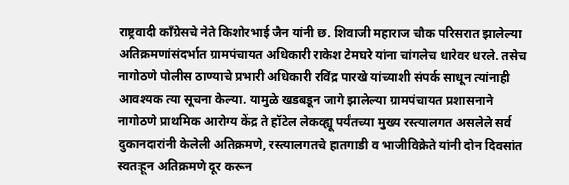राष्ट्रवादी काँग्रेसचे नेते किशोरभाई जैन यांनी छ. शिवाजी महाराज चौक परिसरात झालेल्या अतिक्रमणांसंदर्भात ग्रामपंचायत अधिकारी राकेश टेमघरे यांना चांगलेच धारेवर धरले. तसेच नागोठणे पोलीस ठाण्याचे प्रभारी अधिकारी रविंद्र पारखे यांच्याशी संपर्क साधून त्यांनाही आवश्यक त्या सूचना केल्या. यामुळे खडबडून जागे झालेल्या ग्रामपंचायत प्रशासनाने नागोठणे प्राथमिक आरोग्य केंद्र ते हॉटेल लेकव्ह्यू पर्यंतच्या मुख्य रस्त्यालगत असलेले सर्व दुकानदारांनी केलेली अतिक्रमणे, रस्त्यालगतचे हातगाडी व भाजीविक्रेते यांनी दोन दिवसांत स्वतःहून अतिक्रमणे दूर करून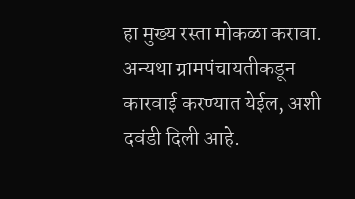हा मुख्य रस्ता मोकळा करावा. अन्यथा ग्रामपंचायतीकडून कारवाई करण्यात येईल, अशी दवंडी दिली आहे.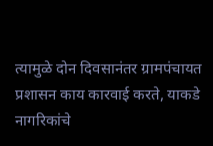त्यामुळे दोन दिवसानंतर ग्रामपंचायत प्रशासन काय कारवाई करते, याकडे नागरिकांचे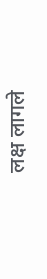लक्ष लागले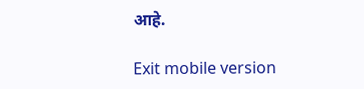आहे.

Exit mobile version